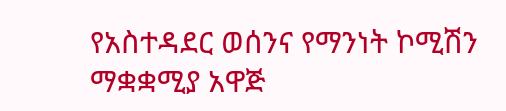የአስተዳደር ወሰንና የማንነት ኮሚሽን ማቋቋሚያ አዋጅ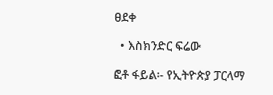ፀደቀ

  • እስክንድር ፍሬው

ፎቶ ፋይል፡- የኢትዮጵያ ፓርላማ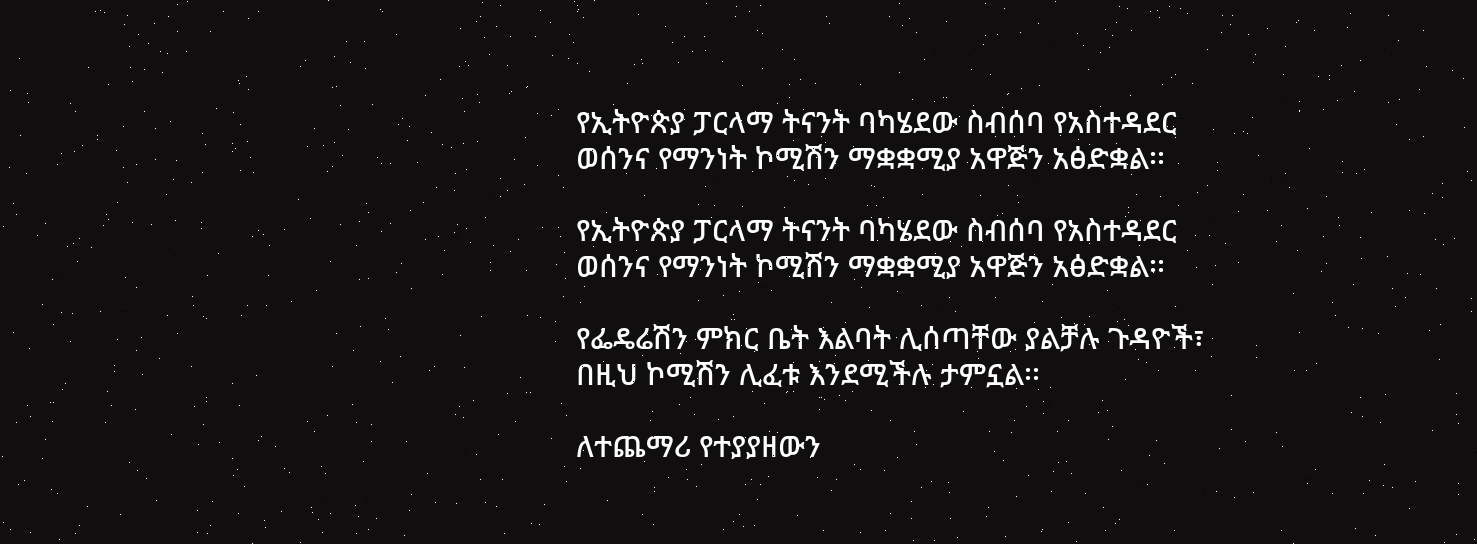የኢትዮጵያ ፓርላማ ትናንት ባካሄደው ስብሰባ የአስተዳደር ወሰንና የማንነት ኮሚሽን ማቋቋሚያ አዋጅን አፅድቋል፡፡

የኢትዮጵያ ፓርላማ ትናንት ባካሄደው ስብሰባ የአስተዳደር ወሰንና የማንነት ኮሚሽን ማቋቋሚያ አዋጅን አፅድቋል፡፡

የፌዴሬሽን ምክር ቤት እልባት ሊሰጣቸው ያልቻሉ ጉዳዮች፣ በዚህ ኮሚሽን ሊፈቱ እንደሚችሉ ታምኗል፡፡

ለተጨማሪ የተያያዘውን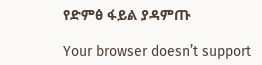የድምፅ ፋይል ያዳምጡ

Your browser doesn’t support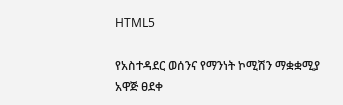HTML5

የአስተዳደር ወሰንና የማንነት ኮሚሽን ማቋቋሚያ አዋጅ ፀደቀ